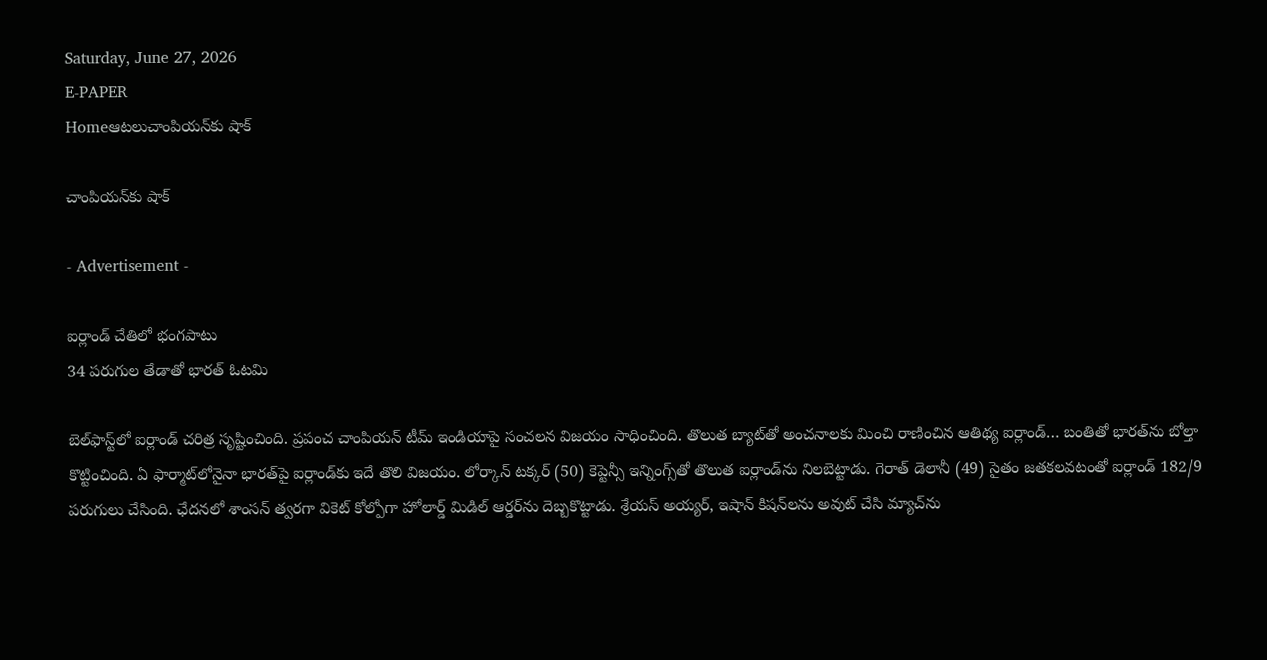Saturday, June 27, 2026
E-PAPER
Homeఆటలుచాంపియన్‌కు షాక్‌

చాంపియన్‌కు షాక్‌

- Advertisement -

ఐర్లాండ్‌ చేతిలో భంగపాటు
34 పరుగుల తేడాతో భారత్‌ ఓటమి

బెల్‌ఫాస్ట్‌లో ఐర్లాండ్‌ చరిత్ర సృష్టించింది. ప్రపంచ చాంపియన్‌ టీమ్‌ ఇండియాపై సంచలన విజయం సాధించింది. తొలుత బ్యాట్‌తో అంచనాలకు మించి రాణించిన ఆతిథ్య ఐర్లాండ్‌… బంతితో భారత్‌ను బోల్తా కొట్టించింది. ఏ ఫార్మాట్‌లోనైనా భారత్‌పై ఐర్లాండ్‌కు ఇదే తొలి విజయం. లోర్కాన్‌ టక్కర్‌ (50) కెప్టెన్సీ ఇన్నింగ్స్‌తో తొలుత ఐర్లాండ్‌ను నిలబెట్టాడు. గెరాత్‌ డెలానీ (49) సైతం జతకలవటంతో ఐర్లాండ్‌ 182/9 పరుగులు చేసింది. ఛేదనలో శాంసన్‌ త్వరగా వికెట్‌ కోల్పోగా హోలార్డ్‌ మిడిల్‌ ఆర్డర్‌ను దెబ్బకొట్టాడు. శ్రేయస్‌ అయ్యర్‌, ఇషాన్‌ కిషన్‌లను అవుట్ చేసి మ్యాచ్‌ను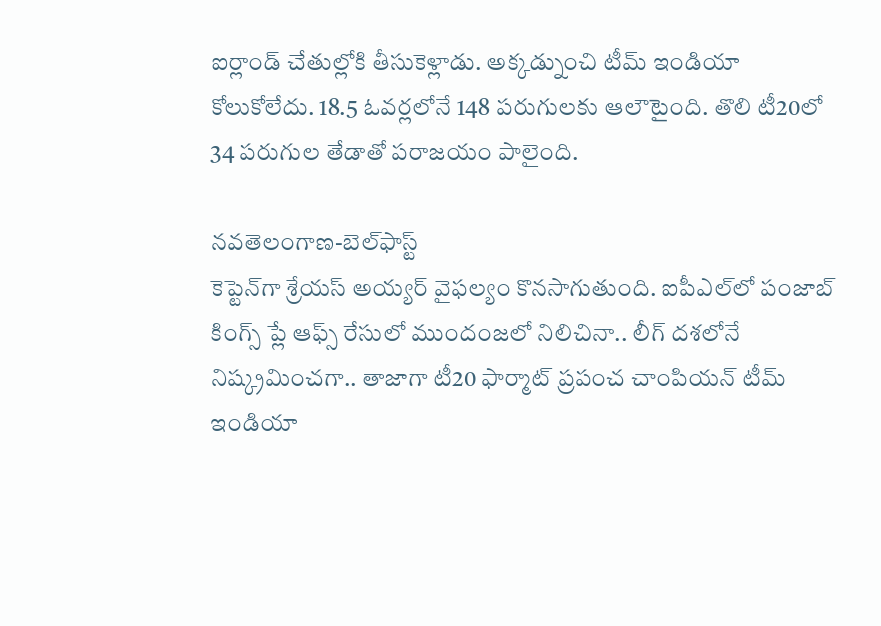ఐర్లాండ్‌ చేతుల్లోకి తీసుకెళ్లాడు. అక్కడ్నుంచి టీమ్ ఇండియా కోలుకోలేదు. 18.5 ఓవర్లలోనే 148 పరుగులకు ఆలౌటైంది. తొలి టీ20లో 34 పరుగుల తేడాతో పరాజయం పాలైంది.

నవతెలంగాణ-బెల్‌ఫాస్ట్‌
కెప్టెన్‌గా శ్రేయస్‌ అయ్యర్‌ వైఫల్యం కొనసాగుతుంది. ఐపీఎల్‌లో పంజాబ్‌ కింగ్స్‌ ప్లే ఆఫ్స్‌ రేసులో ముందంజలో నిలిచినా.. లీగ్‌ దశలోనే నిష్క్రమించగా.. తాజాగా టీ20 ఫార్మాట్‌ ప్రపంచ చాంపియన్‌ టీమ్‌ ఇండియా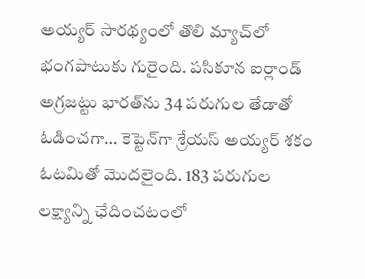అయ్యర్‌ సారథ్యంలో తొలి మ్యాచ్‌లో భంగపాటుకు గురైంది. పసికూన ఐర్లాండ్‌ అగ్రజట్టు భారత్‌ను 34 పరుగుల తేడాతో ఓడించగా… కెప్టెన్‌గా శ్రేయస్‌ అయ్యర్‌ శకం ఓటమితో మొదలైంది. 183 పరుగుల లక్ష్యాన్ని ఛేదించటంలో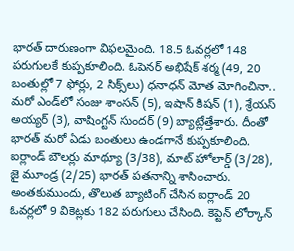భారత్‌ దారుణంగా విఫలమైంది. 18.5 ఓవర్లలో 148 పరుగులకే కుప్పకూలింది. ఓపెనర్‌ అభిషేక్‌ శర్మ (49, 20 బంతుల్లో 7 ఫోర్లు, 2 సిక్స్‌లు) ధనాధన్‌ మోత మోగించినా.. మరో ఎండ్‌లో సంజు శాంసన్‌ (5), ఇషాన్‌ కిషన్‌ (1), శ్రేయస్‌ అయ్యర్‌ (3), వాషింగ్టన్‌ సుందర్‌ (9) బ్యాట్లేత్తేశారు. దీంతో భారత్‌ మరో ఏడు బంతులు ఉండగానే కుప్పకూలింది. ఐర్లాండ్‌ బౌలర్లు మాథ్యూ (3/38), మాట్‌ హోలార్డ్‌ (3/28), జై మూండ్ర (2/25) భారత్‌ పతనాన్ని శాసించారు. అంతకుముందు, తొలుత బ్యాటింగ్‌ చేసిన ఐర్లాండ్‌ 20 ఓవర్లలో 9 వికెట్లకు 182 పరుగులు చేసింది. కెప్టెన్‌ లోర్కాన్‌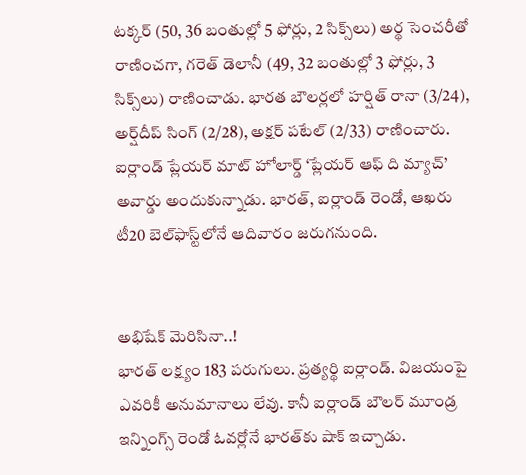టక్కర్‌ (50, 36 బంతుల్లో 5 ఫోర్లు, 2 సిక్స్‌లు) అర్థ సెంచరీతో రాణించగా, గరెత్‌ డెలానీ (49, 32 బంతుల్లో 3 ఫోర్లు, 3 సిక్స్‌లు) రాణించాడు. భారత బౌలర్లలో హర్షిత్‌ రానా (3/24), అర్ష్‌దీప్‌ సింగ్‌ (2/28), అక్షర్‌ పటేల్‌ (2/33) రాణించారు. ఐర్లాండ్‌ ప్లేయర్‌ మాట్‌ హోలార్డ్‌ ‘ప్లేయర్‌ ఆఫ్‌ ది మ్యాచ్‌’ అవార్డు అందుకున్నాడు. భారత్‌, ఐర్లాండ్‌ రెండో, ఆఖరు టీ20 బెల్‌ఫాస్ట్‌లోనే ఆదివారం జరుగనుంది.


అభిషేక్‌ మెరిసినా..!
భారత్‌ లక్ష్యం 183 పరుగులు. ప్రత్యర్థి ఐర్లాండ్‌. విజయంపై ఎవరికీ అనుమానాలు లేవు. కానీ ఐర్లాండ్‌ బౌలర్‌ మూండ్ర ఇన్నింగ్స్‌ రెండో ఓవర్లోనే భారత్‌కు షాక్‌ ఇచ్చాడు.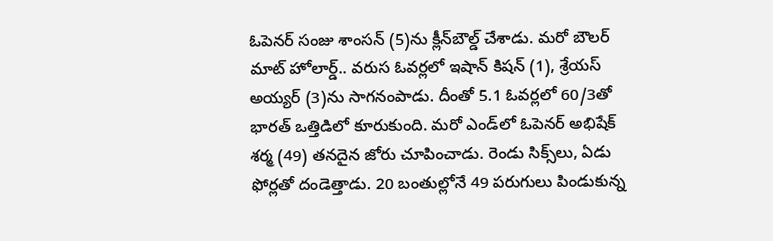ఓపెనర్‌ సంజు శాంసన్‌ (5)ను క్లీన్‌బౌల్డ్‌ చేశాడు. మరో బౌలర్‌ మాట్‌ హోలార్డ్‌.. వరుస ఓవర్లలో ఇషాన్‌ కిషన్‌ (1), శ్రేయస్‌ అయ్యర్‌ (3)ను సాగనంపాడు. దీంతో 5.1 ఓవర్లలో 60/3తో భారత్‌ ఒత్తిడిలో కూరుకుంది. మరో ఎండ్‌లో ఓపెనర్‌ అభిషేక్‌ శర్మ (49) తనదైన జోరు చూపించాడు. రెండు సిక్స్‌లు, ఏడు ఫోర్లతో దండెత్తాడు. 20 బంతుల్లోనే 49 పరుగులు పిండుకున్న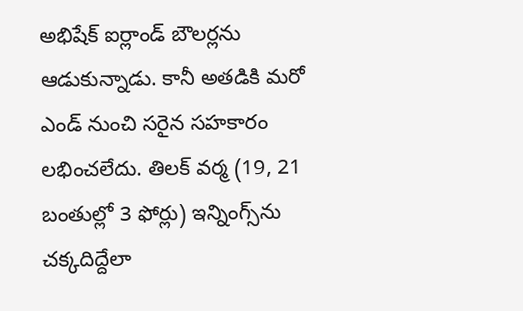అభిషేక్‌ ఐర్లాండ్‌ బౌలర్లను ఆడుకున్నాడు. కానీ అతడికి మరో ఎండ్‌ నుంచి సరైన సహకారం లభించలేదు. తిలక్‌ వర్మ (19, 21 బంతుల్లో 3 ఫోర్లు) ఇన్నింగ్స్‌ను చక్కదిద్దేలా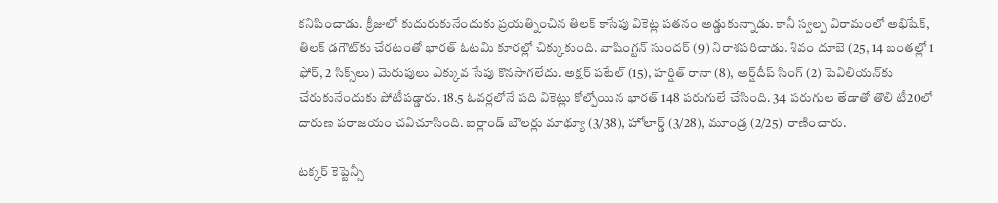కనిపించాడు. క్రీజులో కుదురుకునేందుకు ప్రయత్నించిన తిలక్‌ కాసేపు వికెట్ల పతనం అడ్డుకున్నాడు. కానీ స్వల్ప విరామంలో అభిషేక్‌, తిలక్‌ డగౌట్‌కు చేరటంతో భారత్‌ ఓటమి కూరల్లో చిక్కుకుంది. వాషింగ్టన్‌ సుందర్‌ (9) నిరాశపరిచాడు. శివం దూబె (25, 14 బంతల్లో 1 ఫోర్‌, 2 సిక్స్‌లు) మెరుపులు ఎక్కువ సేపు కొనసాగలేదు. అక్షర్‌ పటేల్‌ (15), హర్షిత్‌ రానా (8), అర్ష్‌దీప్‌ సింగ్‌ (2) పెవిలియన్‌కు చేరుకునేందుకు పోటీపడ్డారు. 18.5 ఓవర్లలోనే పది వికెట్లు కోల్పోయిన భారత్‌ 148 పరుగులే చేసింది. 34 పరుగుల తేడాతో తొలి టీ20లో దారుణ పరాజయం చవిచూసింది. ఐర్లాండ్‌ బౌలర్లు మాథ్యూ (3/38), హోలార్డ్‌ (3/28), మూండ్ర (2/25) రాణించారు.

టక్కర్‌ కెప్టెన్సీ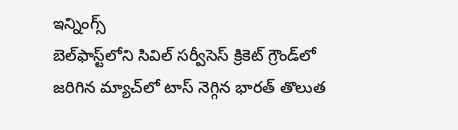ఇన్నింగ్స్‌
బెల్‌ఫాస్ట్‌లోని సివిల్‌ సర్వీసెస్‌ క్రికెట్‌ గ్రౌండ్‌లో జరిగిన మ్యాచ్‌లో టాస్‌ నెగ్గిన భారత్‌ తొలుత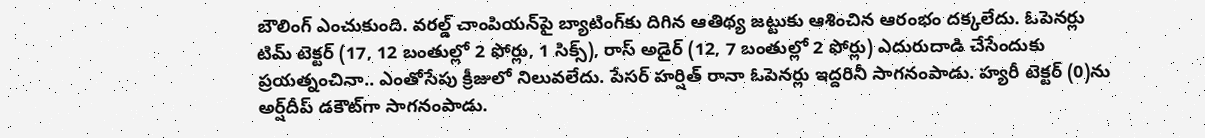బౌలింగ్‌ ఎంచుకుంది. వరల్డ్‌ చాంపియన్‌పై బ్యాటింగ్‌కు దిగిన ఆతిథ్య జట్టుకు ఆశించిన ఆరంభం దక్కలేదు. ఓపెనర్లు టిమ్‌ టెక్టర్‌ (17, 12 బంతుల్లో 2 ఫోర్లు, 1 సిక్స్‌), రాస్‌ అడైర్‌ (12, 7 బంతుల్లో 2 ఫోర్లు) ఎదురుదాడి చేసేందుకు ప్రయత్నంచినా.. ఎంతోసేపు క్రీజులో నిలువలేదు. పేసర్‌ హర్షిత్‌ రానా ఓపెనర్లు ఇద్దరినీ సాగనంపాడు. హ్యరీ టెక్టర్‌ (0)ను అర్ష్‌దీప్‌ డకౌట్‌గా సాగనంపాడు.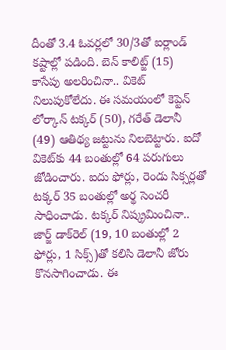దీంతో 3.4 ఓవర్లలో 30/3తో ఐర్లాండ్‌ కష్టాల్లో పడింది. బెన్‌ కాలిట్జ్‌ (15) కాసేపు అలరించినా.. వికెట్‌ నిలుపుకోలేదు. ఈ సమయంలో కెప్టెన్‌ లోర్కాన్‌ టక్కర్‌ (50), గరేత్‌ డెలానీ (49) ఆతిథ్య జట్టును నిలబెట్టారు. ఐదో వికెట్‌కు 44 బంతుల్లో 64 పరుగులు జోడించారు. ఐదు ఫోర్లు, రెండు సిక్సర్లతో టక్కర్‌ 35 బంతుల్లో అర్థ సెంచరీ సాధించాడు. టక్కర్‌ నిష్క్రమించినా.. జార్జ్‌ డాక్‌రెల్‌ (19, 10 బంతుల్లో 2 ఫోర్లు, 1 సిక్స్)తో కలిసి డెలానీ జోరు కొనసాగించాడు. ఈ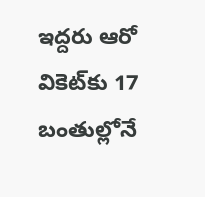ఇద్దరు ఆరో వికెట్‌కు 17 బంతుల్లోనే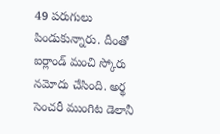49 పరుగులు పిండుకున్నారు. దీంతో ఐర్లాండ్‌ మంచి స్కోరు నమోదు చేసింది. అర్థ సెంచరీ ముంగిట డెలానీ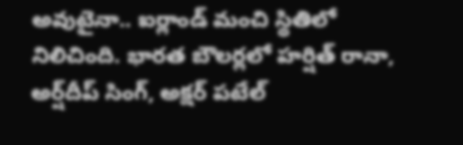అవుటైనా.. ఐర్లాండ్‌ మంచి స్థితిలో నిలిచింది. భారత బౌలర్లలో హర్షిత్‌ రానా, అర్ష్‌దీప్‌ సింగ్‌, అక్షర్‌ పటేల్‌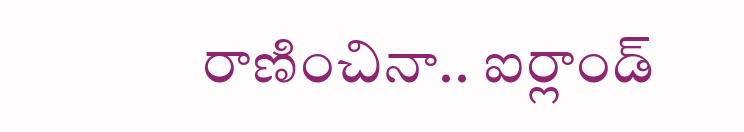రాణించినా.. ఐర్లాండ్‌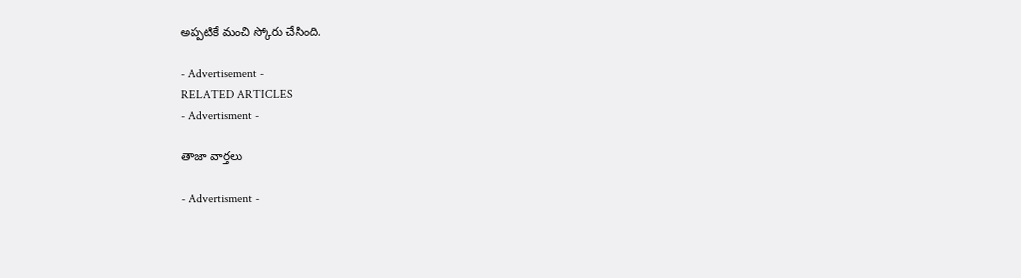అప్పటికే మంచి స్కోరు చేసింది.

- Advertisement -
RELATED ARTICLES
- Advertisment -

తాజా వార్తలు

- Advertisment -